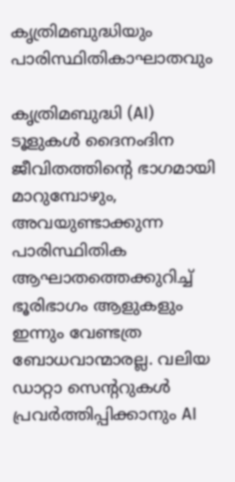കൃത്രിമബുദ്ധിയും പാരിസ്ഥിതികാഘാതവും

കൃത്രിമബുദ്ധി (AI) ടൂളുകൾ ദൈനംദിന ജീവിതത്തിന്റെ ഭാഗമായി മാറുമ്പോഴും, അവയുണ്ടാക്കുന്ന പാരിസ്ഥിതിക ആഘാതത്തെക്കുറിച്ച് ഭൂരിഭാഗം ആളുകളും ഇന്നും വേണ്ടത്ര ബോധവാന്മാരല്ല. വലിയ ഡാറ്റാ സെന്ററുകൾ പ്രവർത്തിപ്പിക്കാനും AI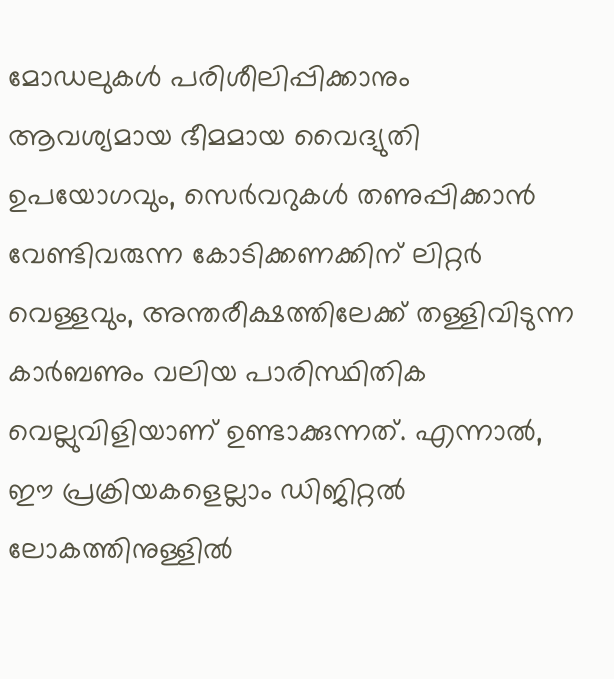മോഡലുകൾ പരിശീലിപ്പിക്കാനും ആവശ്യമായ ഭീമമായ വൈദ്യുതി ഉപയോഗവും, സെർവറുകൾ തണുപ്പിക്കാൻ വേണ്ടിവരുന്ന കോടിക്കണക്കിന് ലിറ്റർ വെള്ളവും, അന്തരീക്ഷത്തിലേക്ക് തള്ളിവിടുന്ന കാർബണും വലിയ പാരിസ്ഥിതിക വെല്ലുവിളിയാണ് ഉണ്ടാക്കുന്നത്. എന്നാൽ, ഈ പ്രക്രിയകളെല്ലാം ഡിജിറ്റൽ ലോകത്തിനുള്ളിൽ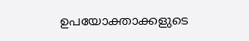ഉപയോക്താക്കളുടെ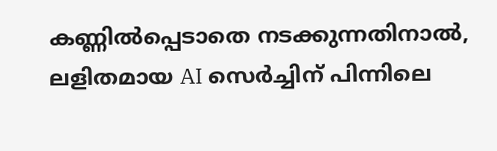കണ്ണിൽപ്പെടാതെ നടക്കുന്നതിനാൽ, ലളിതമായ AI സെർച്ചിന് പിന്നിലെ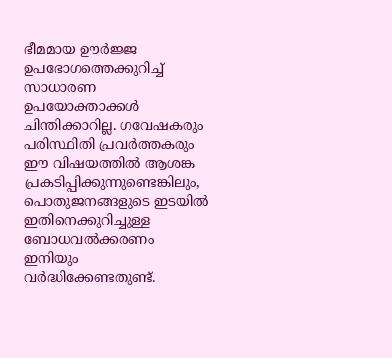ഭീമമായ ഊർജ്ജ ഉപഭോഗത്തെക്കുറിച്ച് സാധാരണ ഉപയോക്താക്കൾ ചിന്തിക്കാറില്ല. ഗവേഷകരും പരിസ്ഥിതി പ്രവർത്തകരും ഈ വിഷയത്തിൽ ആശങ്ക പ്രകടിപ്പിക്കുന്നുണ്ടെങ്കിലും, പൊതുജനങ്ങളുടെ ഇടയിൽ ഇതിനെക്കുറിച്ചുള്ള ബോധവൽക്കരണം ഇനിയും വർദ്ധിക്കേണ്ടതുണ്ട്.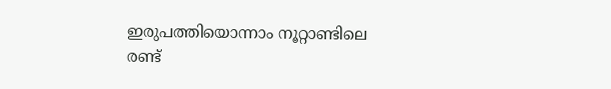ഇരുപത്തിയൊന്നാം നൂറ്റാണ്ടിലെ രണ്ട്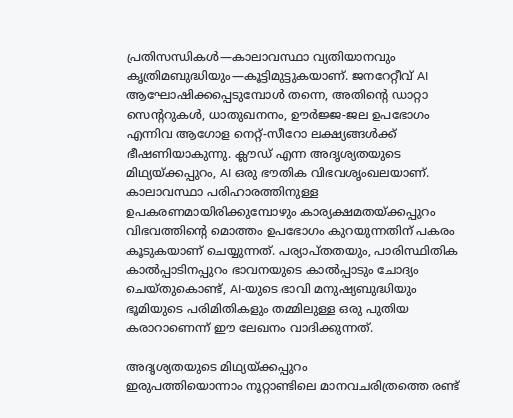പ്രതിസന്ധികൾ—കാലാവസ്ഥാ വ്യതിയാനവും കൃത്രിമബുദ്ധിയും—കൂട്ടിമുട്ടുകയാണ്. ജനറേറ്റീവ് AI ആഘോഷിക്കപ്പെടുമ്പോൾ തന്നെ, അതിന്റെ ഡാറ്റാ സെന്ററുകൾ, ധാതുഖനനം, ഊർജ്ജ-ജല ഉപഭോഗം എന്നിവ ആഗോള നെറ്റ്-സീറോ ലക്ഷ്യങ്ങൾക്ക് ഭീഷണിയാകുന്നു. ക്ലൗഡ് എന്ന അദൃശ്യതയുടെ മിഥ്യയ്ക്കപ്പുറം, AI ഒരു ഭൗതിക വിഭവശൃംഖലയാണ്. കാലാവസ്ഥാ പരിഹാരത്തിനുള്ള ഉപകരണമായിരിക്കുമ്പോഴും കാര്യക്ഷമതയ്ക്കപ്പുറം വിഭവത്തിന്റെ മൊത്തം ഉപഭോഗം കുറയുന്നതിന് പകരം കൂടുകയാണ് ചെയ്യുന്നത്. പര്യാപ്തതയും, പാരിസ്ഥിതിക കാൽപ്പാടിനപ്പുറം ഭാവനയുടെ കാൽപ്പാടും ചോദ്യം ചെയ്തുകൊണ്ട്, AI-യുടെ ഭാവി മനുഷ്യബുദ്ധിയും ഭൂമിയുടെ പരിമിതികളും തമ്മിലുള്ള ഒരു പുതിയ കരാറാണെന്ന് ഈ ലേഖനം വാദിക്കുന്നത്.

അദൃശ്യതയുടെ മിഥ്യയ്ക്കപ്പുറം
ഇരുപത്തിയൊന്നാം നൂറ്റാണ്ടിലെ മാനവചരിത്രത്തെ രണ്ട്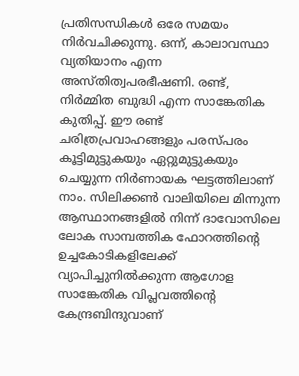പ്രതിസന്ധികൾ ഒരേ സമയം നിർവചിക്കുന്നു. ഒന്ന്, കാലാവസ്ഥാ വ്യതിയാനം എന്ന അസ്തിത്വപരഭീഷണി. രണ്ട്, നിർമ്മിത ബുദ്ധി എന്ന സാങ്കേതിക കുതിപ്പ്. ഈ രണ്ട് ചരിത്രപ്രവാഹങ്ങളും പരസ്പരം കൂട്ടിമുട്ടുകയും ഏറ്റുമുട്ടുകയും ചെയ്യുന്ന നിർണായക ഘട്ടത്തിലാണ് നാം. സിലിക്കൺ വാലിയിലെ മിന്നുന്ന ആസ്ഥാനങ്ങളിൽ നിന്ന് ദാവോസിലെ ലോക സാമ്പത്തിക ഫോറത്തിന്റെ ഉച്ചകോടികളിലേക്ക് വ്യാപിച്ചുനിൽക്കുന്ന ആഗോള സാങ്കേതിക വിപ്ലവത്തിന്റെ കേന്ദ്രബിന്ദുവാണ്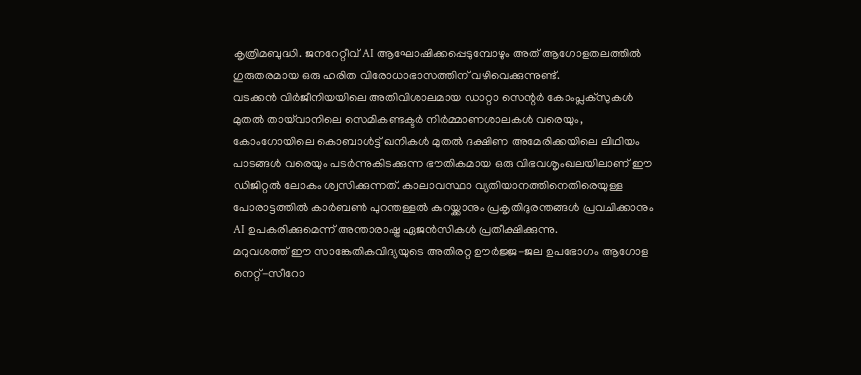കൃത്രിമബുദ്ധി. ജനറേറ്റീവ് AI ആഘോഷിക്കപ്പെടുമ്പോഴും അത് ആഗോളതലത്തിൽ ഗുരുതരമായ ഒരു ഹരിത വിരോധാഭാസത്തിന് വഴിവെക്കുന്നുണ്ട്.
വടക്കൻ വിർജീനിയയിലെ അതിവിശാലമായ ഡാറ്റാ സെന്റർ കോംപ്ലക്സുകൾ മുതൽ തായ്‌വാനിലെ സെമികണ്ടക്ടർ നിർമ്മാണശാലകൾ വരെയും, കോംഗോയിലെ കൊബാൾട്ട് ഖനികൾ മുതൽ ദക്ഷിണ അമേരിക്കയിലെ ലിഥിയം പാടങ്ങൾ വരെയും പടർന്നുകിടക്കുന്ന ഭൗതികമായ ഒരു വിഭവശൃംഖലയിലാണ് ഈ ഡിജിറ്റൽ ലോകം ശ്വസിക്കുന്നത്. കാലാവസ്ഥാ വ്യതിയാനത്തിനെതിരെയുള്ള പോരാട്ടത്തിൽ കാർബൺ പുറന്തള്ളൽ കുറയ്ക്കാനും പ്രകൃതിദുരന്തങ്ങൾ പ്രവചിക്കാനും AI ഉപകരിക്കുമെന്ന് അന്താരാഷ്ട്ര ഏജൻസികൾ പ്രതീക്ഷിക്കുന്നു.
മറുവശത്ത് ഈ സാങ്കേതികവിദ്യയുടെ അതിരറ്റ ഊർജ്ജ-ജല ഉപഭോഗം ആഗോള നെറ്റ്-സീറോ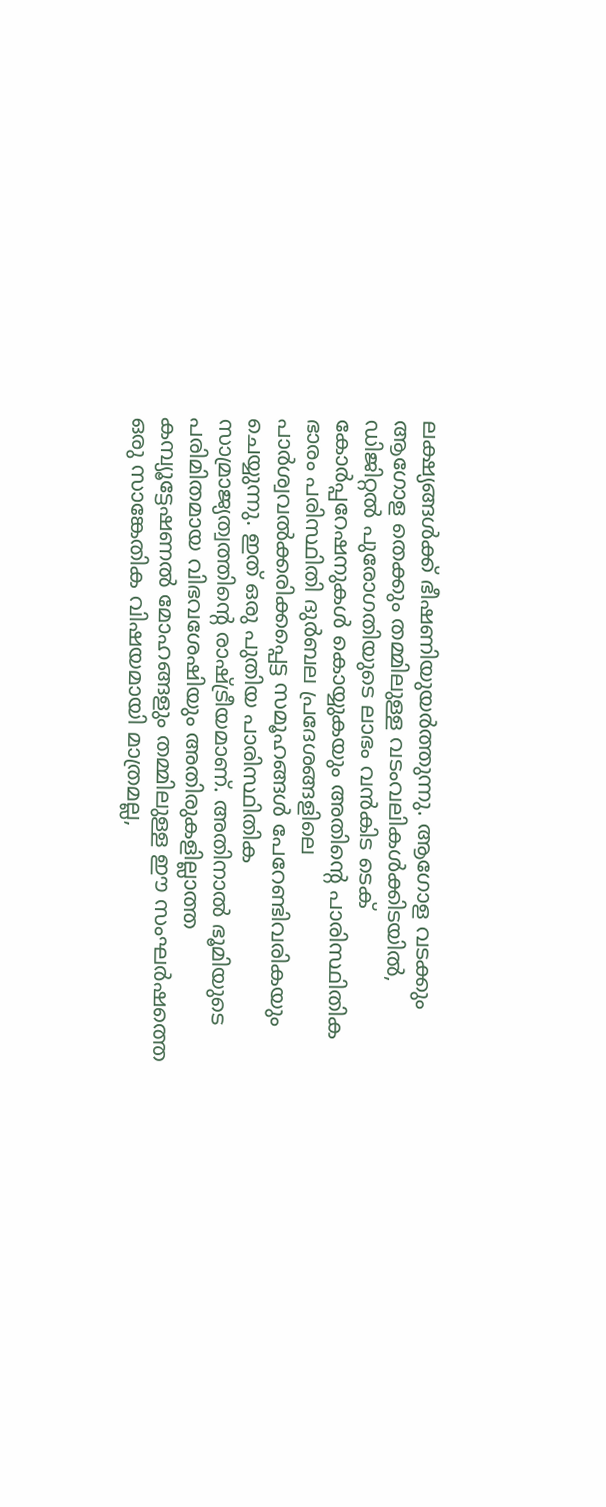ലക്ഷ്യങ്ങൾക്ക് ഭീഷണിയുയർത്തുന്നു. ആഗോള വടക്കും ആഗോള തെക്കും തമ്മിലുള്ള വടംവലികൾക്കിടയിൽ, ഡിജിറ്റൽ പുരോഗതിയുടെ ലാഭം വൻകിട ടെക് കോർപ്പറേഷനുകൾ കൊയ്യുകയും അതിന്റെ പാരിസ്ഥിതിക ഭാരം പരിസ്ഥിതി ദുർബല പ്രദേശങ്ങളിലെ പാർശ്വവൽക്കരിക്കപ്പെട്ട സമൂഹങ്ങൾ പേറേണ്ടിവരികയും ചെയ്യുന്നു. ഇത് ഒരു പുതിയ പാരിസ്ഥിതിക സാമ്രാജ്യത്വത്തിന്റെ രാഷ്ട്രീയമാണ്. അതിനാൽ ഭൂമിയുടെ പരിമിതമായ വിഭവശേഷിയും അതിരുകളില്ലാത്ത കമ്പ്യൂട്ടേഷണൽ മോഹങ്ങളും തമ്മിലുള്ള ഈ സംഘർഷത്തെ ഒരു സാങ്കേതിക വിഷയമായി മാത്രമല്ല,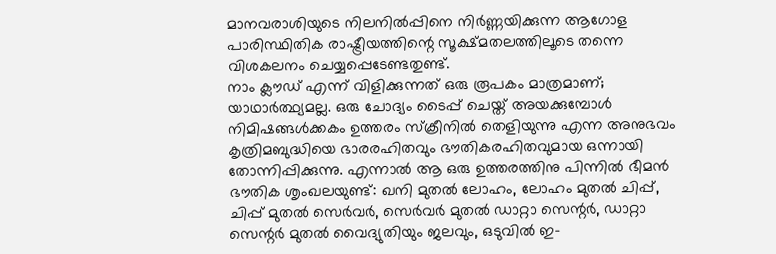മാനവരാശിയുടെ നിലനിൽപ്പിനെ നിർണ്ണയിക്കുന്ന ആഗോള പാരിസ്ഥിതിക രാഷ്ട്രീയത്തിന്റെ സൂക്ഷ്മതലത്തിലൂടെ തന്നെ വിശകലനം ചെയ്യപ്പെടേണ്ടതുണ്ട്.
നാം ക്ലൗഡ് എന്ന് വിളിക്കുന്നത് ഒരു രൂപകം മാത്രമാണ്; യാഥാർത്ഥ്യമല്ല. ഒരു ചോദ്യം ടൈപ്പ് ചെയ്ത് അയക്കുമ്പോൾ നിമിഷങ്ങൾക്കകം ഉത്തരം സ്ക്രീനിൽ തെളിയുന്നു എന്ന അനുഭവം കൃത്രിമബുദ്ധിയെ ഭാരരഹിതവും ഭൗതികരഹിതവുമായ ഒന്നായി തോന്നിപ്പിക്കുന്നു. എന്നാൽ ആ ഒരു ഉത്തരത്തിനു പിന്നിൽ ഭീമൻ ഭൗതിക ശൃംഖലയുണ്ട്: ഖനി മുതൽ ലോഹം, ലോഹം മുതൽ ചിപ്പ്, ചിപ്പ് മുതൽ സെർവർ, സെർവർ മുതൽ ഡാറ്റാ സെന്റർ, ഡാറ്റാ സെന്റർ മുതൽ വൈദ്യുതിയും ജലവും, ഒടുവിൽ ഇ-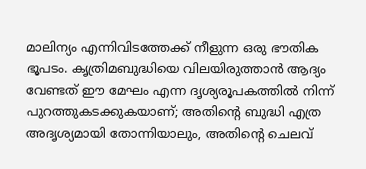മാലിന്യം എന്നിവിടത്തേക്ക് നീളുന്ന ഒരു ഭൗതിക ഭൂപടം. കൃത്രിമബുദ്ധിയെ വിലയിരുത്താൻ ആദ്യം വേണ്ടത് ഈ മേഘം എന്ന ദൃശ്യരൂപകത്തിൽ നിന്ന് പുറത്തുകടക്കുകയാണ്; അതിന്റെ ബുദ്ധി എത്ര അദൃശ്യമായി തോന്നിയാലും, അതിന്റെ ചെലവ്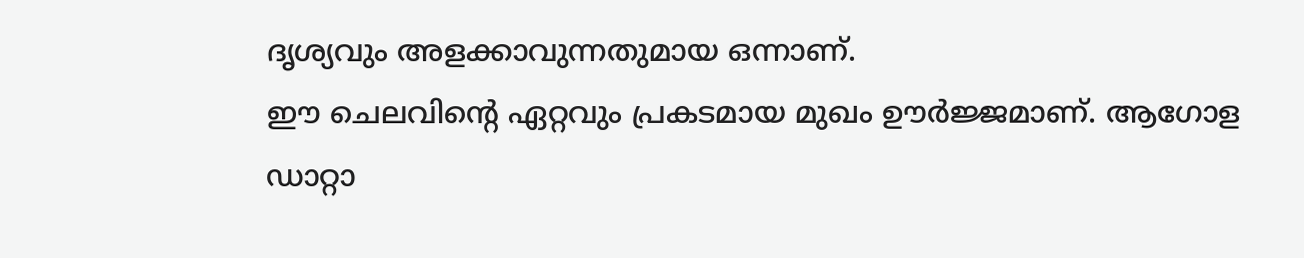ദൃശ്യവും അളക്കാവുന്നതുമായ ഒന്നാണ്.
ഈ ചെലവിന്റെ ഏറ്റവും പ്രകടമായ മുഖം ഊർജ്ജമാണ്. ആഗോള ഡാറ്റാ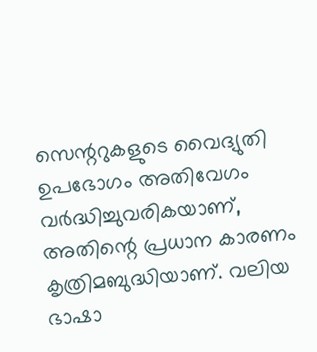സെന്ററുകളുടെ വൈദ്യുതി ഉപഭോഗം അതിവേഗം വർദ്ധിച്ചുവരികയാണ്, അതിന്റെ പ്രധാന കാരണം കൃത്രിമബുദ്ധിയാണ്. വലിയ ഭാഷാ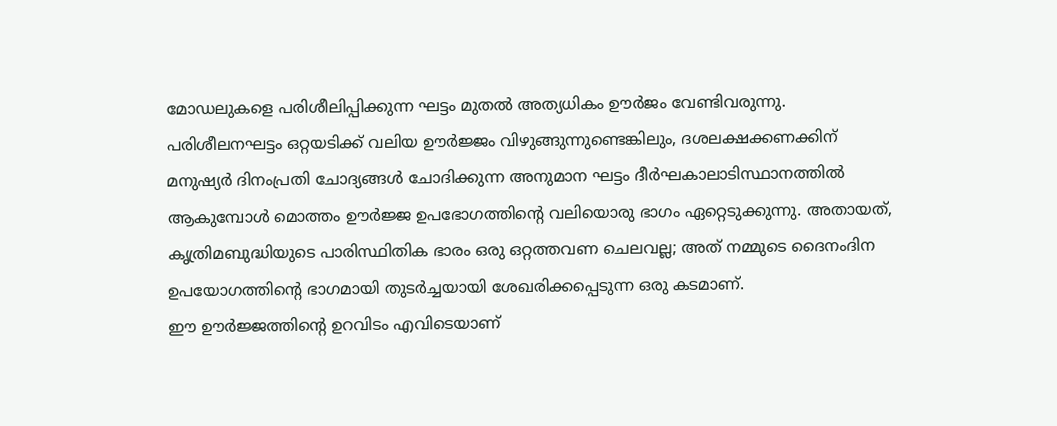മോഡലുകളെ പരിശീലിപ്പിക്കുന്ന ഘട്ടം മുതൽ അത്യധികം ഊർജം വേണ്ടിവരുന്നു. പരിശീലനഘട്ടം ഒറ്റയടിക്ക് വലിയ ഊർജ്ജം വിഴുങ്ങുന്നുണ്ടെങ്കിലും, ദശലക്ഷക്കണക്കിന് മനുഷ്യർ ദിനംപ്രതി ചോദ്യങ്ങൾ ചോദിക്കുന്ന അനുമാന ഘട്ടം ദീർഘകാലാടിസ്ഥാനത്തിൽ ആകുമ്പോൾ മൊത്തം ഊർജ്ജ ഉപഭോഗത്തിന്റെ വലിയൊരു ഭാഗം ഏറ്റെടുക്കുന്നു. അതായത്, കൃത്രിമബുദ്ധിയുടെ പാരിസ്ഥിതിക ഭാരം ഒരു ഒറ്റത്തവണ ചെലവല്ല; അത് നമ്മുടെ ദൈനംദിന ഉപയോഗത്തിന്റെ ഭാഗമായി തുടർച്ചയായി ശേഖരിക്കപ്പെടുന്ന ഒരു കടമാണ്.
ഈ ഊർജ്ജത്തിന്റെ ഉറവിടം എവിടെയാണ്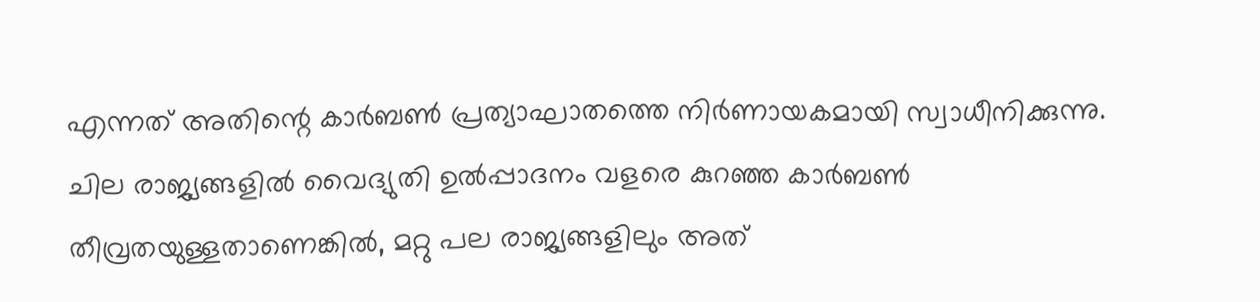എന്നത് അതിന്റെ കാർബൺ പ്രത്യാഘാതത്തെ നിർണായകമായി സ്വാധീനിക്കുന്നു. ചില രാജ്യങ്ങളിൽ വൈദ്യുതി ഉൽപ്പാദനം വളരെ കുറഞ്ഞ കാർബൺ തീവ്രതയുള്ളതാണെങ്കിൽ, മറ്റു പല രാജ്യങ്ങളിലും അത്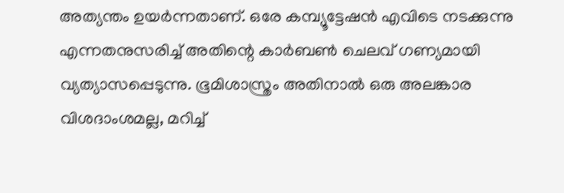അത്യന്തം ഉയർന്നതാണ്. ഒരേ കമ്പ്യൂട്ടേഷൻ എവിടെ നടക്കുന്നു എന്നതനുസരിച്ച് അതിന്റെ കാർബൺ ചെലവ് ഗണ്യമായി വ്യത്യാസപ്പെടുന്നു. ഭൂമിശാസ്ത്രം അതിനാൽ ഒരു അലങ്കാര വിശദാംശമല്ല, മറിച്ച്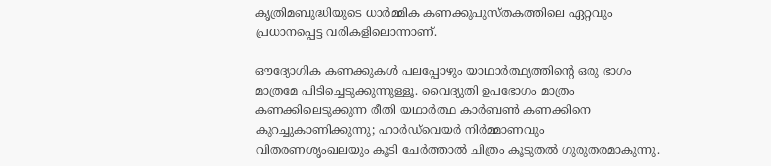കൃത്രിമബുദ്ധിയുടെ ധാർമ്മിക കണക്കുപുസ്തകത്തിലെ ഏറ്റവും പ്രധാനപ്പെട്ട വരികളിലൊന്നാണ്.

ഔദ്യോഗിക കണക്കുകൾ പലപ്പോഴും യാഥാർത്ഥ്യത്തിന്റെ ഒരു ഭാഗം മാത്രമേ പിടിച്ചെടുക്കുന്നുള്ളൂ. വൈദ്യുതി ഉപഭോഗം മാത്രം കണക്കിലെടുക്കുന്ന രീതി യഥാർത്ഥ കാർബൺ കണക്കിനെ കുറച്ചുകാണിക്കുന്നു; ഹാർഡ്‌വെയർ നിർമ്മാണവും വിതരണശൃംഖലയും കൂടി ചേർത്താൽ ചിത്രം കൂടുതൽ ഗുരുതരമാകുന്നു.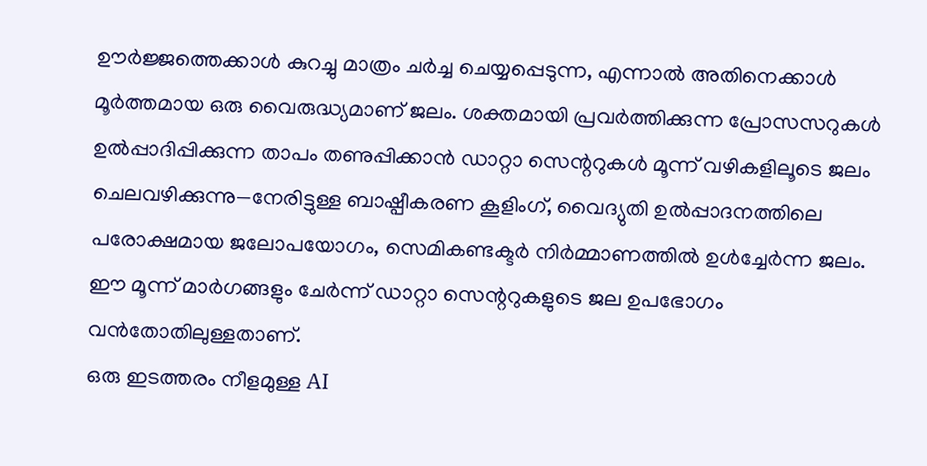ഊർജ്ജത്തെക്കാൾ കുറച്ചു മാത്രം ചർച്ച ചെയ്യപ്പെടുന്ന, എന്നാൽ അതിനെക്കാൾ മൂർത്തമായ ഒരു വൈരുദ്ധ്യമാണ് ജലം. ശക്തമായി പ്രവർത്തിക്കുന്ന പ്രോസസറുകൾ ഉൽപ്പാദിപ്പിക്കുന്ന താപം തണുപ്പിക്കാൻ ഡാറ്റാ സെന്ററുകൾ മൂന്ന് വഴികളിലൂടെ ജലം ചെലവഴിക്കുന്നു—നേരിട്ടുള്ള ബാഷ്പീകരണ കൂളിംഗ്, വൈദ്യുതി ഉൽപ്പാദനത്തിലെ പരോക്ഷമായ ജലോപയോഗം, സെമികണ്ടക്ടർ നിർമ്മാണത്തിൽ ഉൾച്ചേർന്ന ജലം. ഈ മൂന്ന് മാർഗങ്ങളും ചേർന്ന് ഡാറ്റാ സെന്ററുകളുടെ ജല ഉപഭോഗം വൻതോതിലുള്ളതാണ്.
ഒരു ഇടത്തരം നീളമുള്ള AI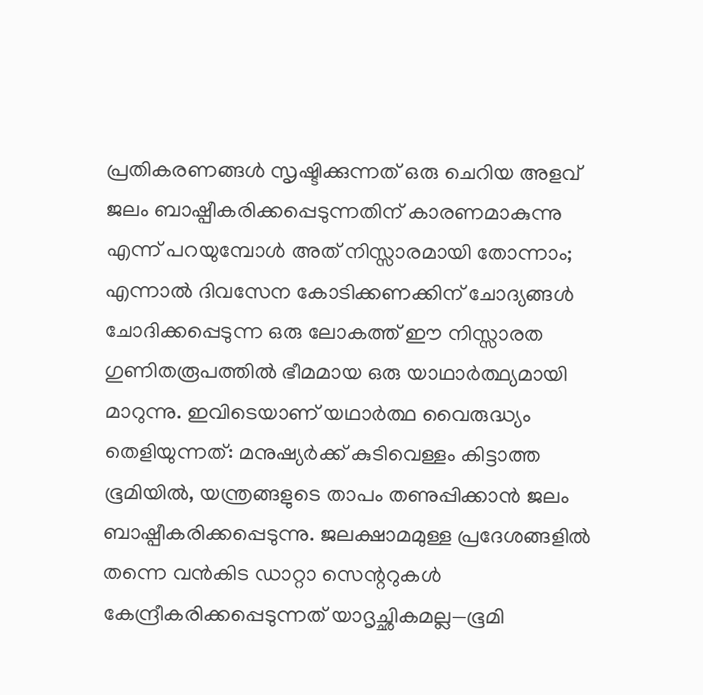പ്രതികരണങ്ങൾ സൃഷ്ടിക്കുന്നത് ഒരു ചെറിയ അളവ് ജലം ബാഷ്പീകരിക്കപ്പെടുന്നതിന് കാരണമാകുന്നു എന്ന് പറയുമ്പോൾ അത് നിസ്സാരമായി തോന്നാം; എന്നാൽ ദിവസേന കോടിക്കണക്കിന് ചോദ്യങ്ങൾ ചോദിക്കപ്പെടുന്ന ഒരു ലോകത്ത് ഈ നിസ്സാരത ഗുണിതരൂപത്തിൽ ഭീമമായ ഒരു യാഥാർത്ഥ്യമായി മാറുന്നു. ഇവിടെയാണ് യഥാർത്ഥ വൈരുദ്ധ്യം തെളിയുന്നത്: മനുഷ്യർക്ക് കുടിവെള്ളം കിട്ടാത്ത ഭൂമിയിൽ, യന്ത്രങ്ങളുടെ താപം തണുപ്പിക്കാൻ ജലം ബാഷ്പീകരിക്കപ്പെടുന്നു. ജലക്ഷാമമുള്ള പ്രദേശങ്ങളിൽ തന്നെ വൻകിട ഡാറ്റാ സെന്ററുകൾ കേന്ദ്രീകരിക്കപ്പെടുന്നത് യാദൃച്ഛികമല്ല—ഭൂമി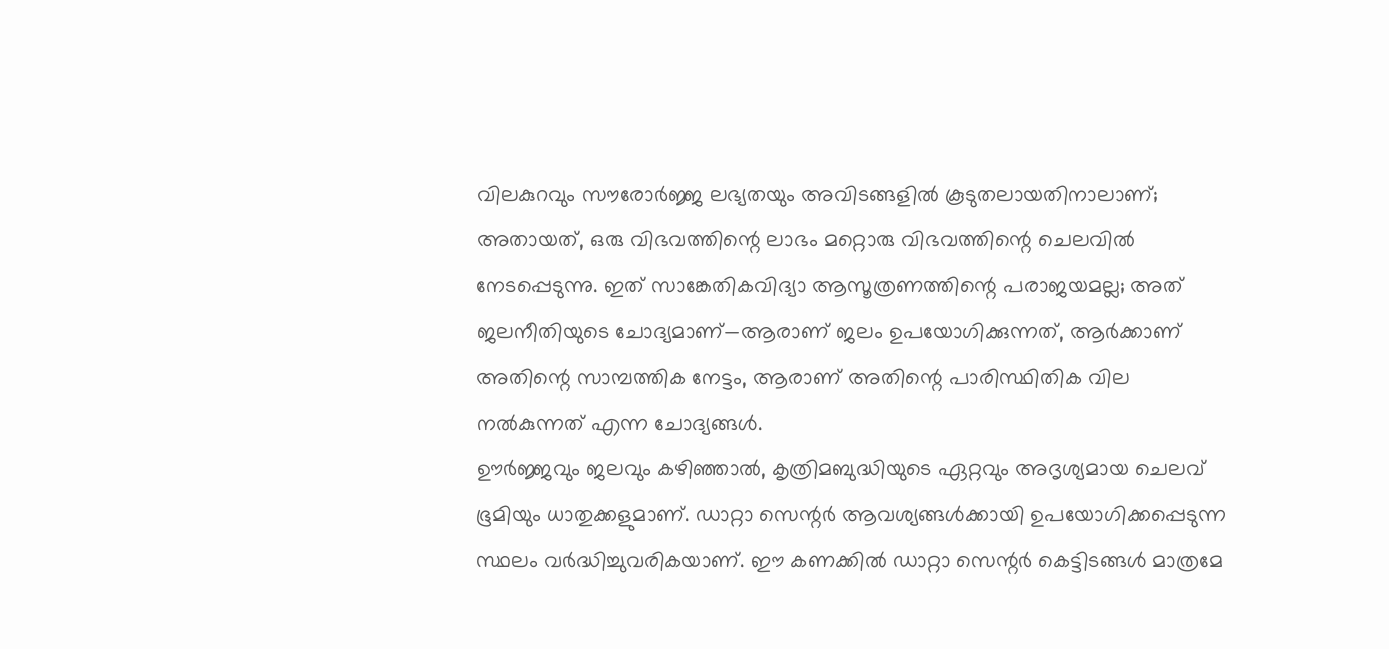വിലകുറവും സൗരോർജ്ജ ലഭ്യതയും അവിടങ്ങളിൽ കൂടുതലായതിനാലാണ്; അതായത്, ഒരു വിഭവത്തിന്റെ ലാഭം മറ്റൊരു വിഭവത്തിന്റെ ചെലവിൽ നേടപ്പെടുന്നു. ഇത് സാങ്കേതികവിദ്യാ ആസൂത്രണത്തിന്റെ പരാജയമല്ല; അത് ജലനീതിയുടെ ചോദ്യമാണ്—ആരാണ് ജലം ഉപയോഗിക്കുന്നത്, ആർക്കാണ് അതിന്റെ സാമ്പത്തിക നേട്ടം, ആരാണ് അതിന്റെ പാരിസ്ഥിതിക വില നൽകുന്നത് എന്ന ചോദ്യങ്ങൾ.
ഊർജ്ജവും ജലവും കഴിഞ്ഞാൽ, കൃത്രിമബുദ്ധിയുടെ ഏറ്റവും അദൃശ്യമായ ചെലവ് ഭൂമിയും ധാതുക്കളുമാണ്. ഡാറ്റാ സെന്റർ ആവശ്യങ്ങൾക്കായി ഉപയോഗിക്കപ്പെടുന്ന സ്ഥലം വർദ്ധിച്ചുവരികയാണ്. ഈ കണക്കിൽ ഡാറ്റാ സെന്റർ കെട്ടിടങ്ങൾ മാത്രമേ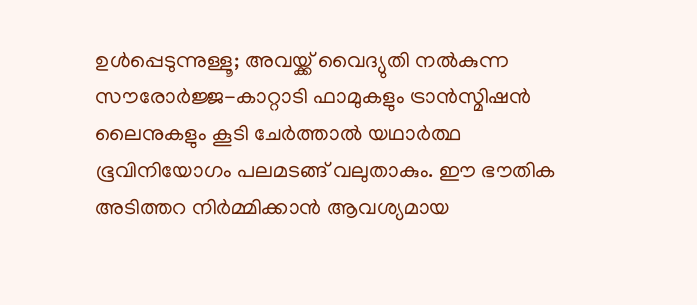ഉൾപ്പെടുന്നുള്ളൂ; അവയ്ക്ക് വൈദ്യുതി നൽകുന്ന സൗരോർജ്ജ-കാറ്റാടി ഫാമുകളും ട്രാൻസ്മിഷൻ ലൈനുകളും കൂടി ചേർത്താൽ യഥാർത്ഥ ഭൂവിനിയോഗം പലമടങ്ങ് വലുതാകും. ഈ ഭൗതിക അടിത്തറ നിർമ്മിക്കാൻ ആവശ്യമായ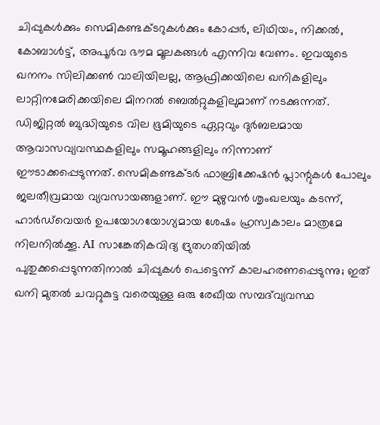ചിപ്പുകൾക്കും സെമികണ്ടക്ടറുകൾക്കും കോപ്പർ, ലിഥിയം, നിക്കൽ, കോബാൾട്ട്, അപൂർവ ഭൗമ മൂലകങ്ങൾ എന്നിവ വേണം. ഇവയുടെ ഖനനം സിലിക്കൺ വാലിയിലല്ല, ആഫ്രിക്കയിലെ ഖനികളിലും ലാറ്റിനമേരിക്കയിലെ മിനറൽ ബെൽറ്റുകളിലുമാണ് നടക്കുന്നത്. ഡിജിറ്റൽ ബുദ്ധിയുടെ വില ഭൂമിയുടെ ഏറ്റവും ദുർബലമായ ആവാസവ്യവസ്ഥകളിലും സമൂഹങ്ങളിലും നിന്നാണ് ഈടാക്കപ്പെടുന്നത്. സെമികണ്ടക്ടർ ഫാബ്രിക്കേഷൻ പ്ലാന്റുകൾ പോലും ജലതീവ്രമായ വ്യവസായങ്ങളാണ്. ഈ മുഴുവൻ ശൃംഖലയും കടന്ന്, ഹാർഡ്‌വെയർ ഉപയോഗയോഗ്യമായ ശേഷം ഹ്രസ്വകാലം മാത്രമേ നിലനിൽക്കൂ. AI സാങ്കേതികവിദ്യ ദ്രുതഗതിയിൽ പുതുക്കപ്പെടുന്നതിനാൽ ചിപ്പുകൾ പെട്ടെന്ന് കാലഹരണപ്പെടുന്നു; ഇത് ഖനി മുതൽ ചവറ്റുകുട്ട വരെയുള്ള ഒരു രേഖീയ സമ്പദ്‌വ്യവസ്ഥ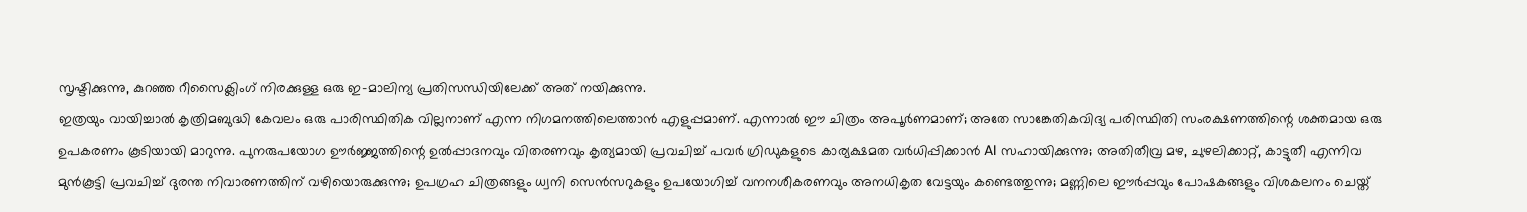സൃഷ്ടിക്കുന്നു, കുറഞ്ഞ റീസൈക്ലിംഗ് നിരക്കുള്ള ഒരു ഇ-മാലിന്യ പ്രതിസന്ധിയിലേക്ക് അത് നയിക്കുന്നു.
ഇത്രയും വായിച്ചാൽ കൃത്രിമബുദ്ധി കേവലം ഒരു പാരിസ്ഥിതിക വില്ലനാണ് എന്ന നിഗമനത്തിലെത്താൻ എളുപ്പമാണ്. എന്നാൽ ഈ ചിത്രം അപൂർണമാണ്; അതേ സാങ്കേതികവിദ്യ പരിസ്ഥിതി സംരക്ഷണത്തിന്റെ ശക്തമായ ഒരു ഉപകരണം കൂടിയായി മാറുന്നു. പുനരുപയോഗ ഊർജ്ജത്തിന്റെ ഉൽപ്പാദനവും വിതരണവും കൃത്യമായി പ്രവചിച്ച് പവർ ഗ്രിഡുകളുടെ കാര്യക്ഷമത വർധിപ്പിക്കാൻ AI സഹായിക്കുന്നു; അതിതീവ്ര മഴ, ചുഴലിക്കാറ്റ്, കാട്ടുതീ എന്നിവ മുൻകൂട്ടി പ്രവചിച്ച് ദുരന്ത നിവാരണത്തിന് വഴിയൊരുക്കുന്നു; ഉപഗ്രഹ ചിത്രങ്ങളും ധ്വനി സെൻസറുകളും ഉപയോഗിച്ച് വനനശീകരണവും അനധികൃത വേട്ടയും കണ്ടെത്തുന്നു; മണ്ണിലെ ഈർപ്പവും പോഷകങ്ങളും വിശകലനം ചെയ്ത്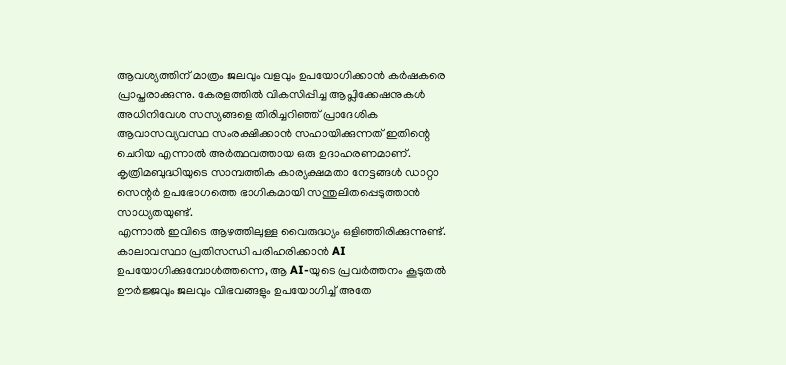ആവശ്യത്തിന് മാത്രം ജലവും വളവും ഉപയോഗിക്കാൻ കർഷകരെ പ്രാപ്തരാക്കുന്നു. കേരളത്തിൽ വികസിപ്പിച്ച ആപ്ലിക്കേഷനുകൾ അധിനിവേശ സസ്യങ്ങളെ തിരിച്ചറിഞ്ഞ് പ്രാദേശിക ആവാസവ്യവസ്ഥ സംരക്ഷിക്കാൻ സഹായിക്കുന്നത് ഇതിന്റെ ചെറിയ എന്നാൽ അർത്ഥവത്തായ ഒരു ഉദാഹരണമാണ്. കൃത്രിമബുദ്ധിയുടെ സാമ്പത്തിക കാര്യക്ഷമതാ നേട്ടങ്ങൾ ഡാറ്റാ സെന്റർ ഉപഭോഗത്തെ ഭാഗികമായി സന്തുലിതപ്പെടുത്താൻ സാധ്യതയുണ്ട്.
എന്നാൽ ഇവിടെ ആഴത്തിലുള്ള വൈരുദ്ധ്യം ഒളിഞ്ഞിരിക്കുന്നുണ്ട്. കാലാവസ്ഥാ പ്രതിസന്ധി പരിഹരിക്കാൻ AI ഉപയോഗിക്കുമ്പോൾത്തന്നെ, ആ AI-യുടെ പ്രവർത്തനം കൂടുതൽ ഊർജ്ജവും ജലവും വിഭവങ്ങളും ഉപയോഗിച്ച് അതേ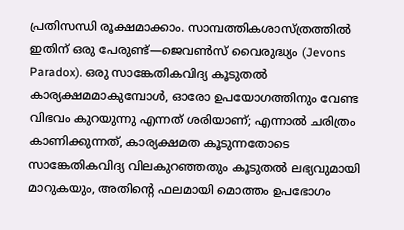പ്രതിസന്ധി രൂക്ഷമാക്കാം. സാമ്പത്തികശാസ്ത്രത്തിൽ ഇതിന് ഒരു പേരുണ്ട്—ജെവൺസ് വൈരുദ്ധ്യം (Jevons Paradox). ഒരു സാങ്കേതികവിദ്യ കൂടുതൽ കാര്യക്ഷമമാകുമ്പോൾ, ഓരോ ഉപയോഗത്തിനും വേണ്ട വിഭവം കുറയുന്നു എന്നത് ശരിയാണ്; എന്നാൽ ചരിത്രം കാണിക്കുന്നത്, കാര്യക്ഷമത കൂടുന്നതോടെ സാങ്കേതികവിദ്യ വിലകുറഞ്ഞതും കൂടുതൽ ലഭ്യവുമായി മാറുകയും, അതിന്റെ ഫലമായി മൊത്തം ഉപഭോഗം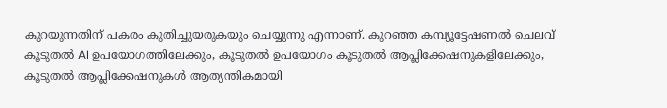കുറയുന്നതിന് പകരം കുതിച്ചുയരുകയും ചെയ്യുന്നു എന്നാണ്. കുറഞ്ഞ കമ്പ്യൂട്ടേഷണൽ ചെലവ് കൂടുതൽ AI ഉപയോഗത്തിലേക്കും, കൂടുതൽ ഉപയോഗം കൂടുതൽ ആപ്ലിക്കേഷനുകളിലേക്കും, കൂടുതൽ ആപ്ലിക്കേഷനുകൾ ആത്യന്തികമായി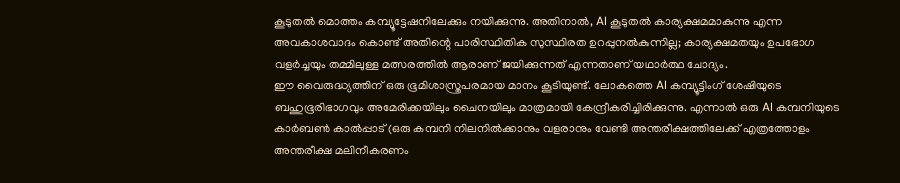കൂടുതൽ മൊത്തം കമ്പ്യൂട്ടേഷനിലേക്കും നയിക്കുന്നു. അതിനാൽ, AI കൂടുതൽ കാര്യക്ഷമമാകുന്നു എന്ന അവകാശവാദം കൊണ്ട് അതിന്റെ പാരിസ്ഥിതിക സുസ്ഥിരത ഉറപ്പുനൽകുന്നില്ല; കാര്യക്ഷമതയും ഉപഭോഗ വളർച്ചയും തമ്മിലുള്ള മത്സരത്തിൽ ആരാണ് ജയിക്കുന്നത് എന്നതാണ് യഥാർത്ഥ ചോദ്യം.
ഈ വൈരുദ്ധ്യത്തിന് ഒരു ഭൂമിശാസ്ത്രപരമായ മാനം കൂടിയുണ്ട്. ലോകത്തെ AI കമ്പ്യൂട്ടിംഗ് ശേഷിയുടെ ബഹുഭൂരിഭാഗവും അമേരിക്കയിലും ചൈനയിലും മാത്രമായി കേന്ദ്രീകരിച്ചിരിക്കുന്നു. എന്നാൽ ഒരു AI കമ്പനിയുടെ കാർബൺ കാൽപ്പാട് (ഒരു കമ്പനി നിലനിൽക്കാനും വളരാനും വേണ്ടി അന്തരീക്ഷത്തിലേക്ക് എത്രത്തോളം അന്തരീക്ഷ മലിനീകരണം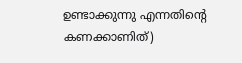ഉണ്ടാക്കുന്നു എന്നതിന്റെ കണക്കാണിത്)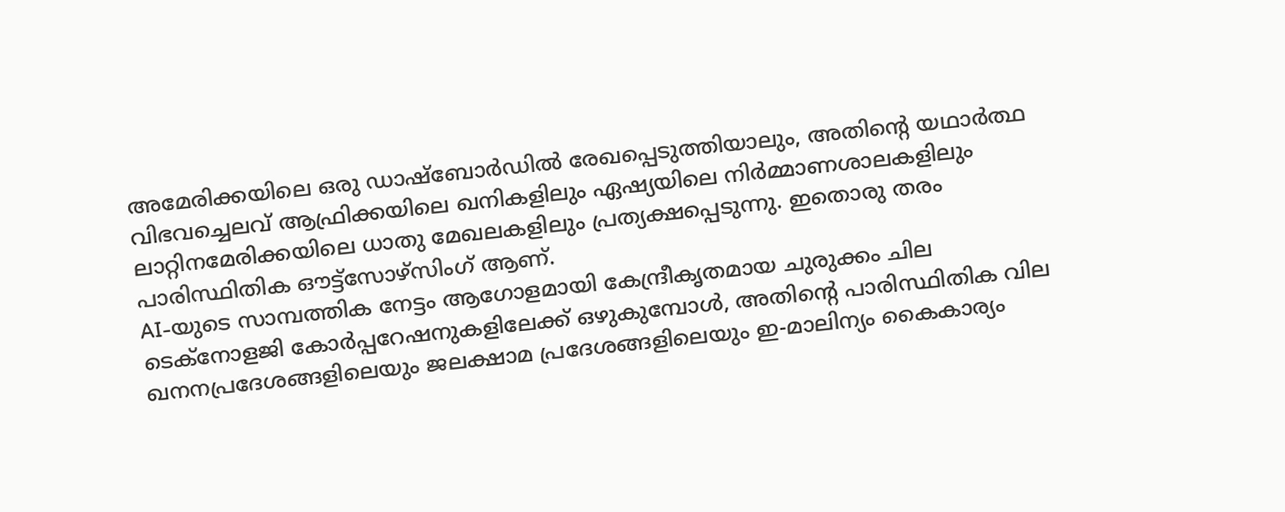അമേരിക്കയിലെ ഒരു ഡാഷ്ബോർഡിൽ രേഖപ്പെടുത്തിയാലും, അതിന്റെ യഥാർത്ഥ വിഭവച്ചെലവ് ആഫ്രിക്കയിലെ ഖനികളിലും ഏഷ്യയിലെ നിർമ്മാണശാലകളിലും ലാറ്റിനമേരിക്കയിലെ ധാതു മേഖലകളിലും പ്രത്യക്ഷപ്പെടുന്നു. ഇതൊരു തരം പാരിസ്ഥിതിക ഔട്ട്‌സോഴ്‌സിംഗ് ആണ്.
AI-യുടെ സാമ്പത്തിക നേട്ടം ആഗോളമായി കേന്ദ്രീകൃതമായ ചുരുക്കം ചില ടെക്‌നോളജി കോർപ്പറേഷനുകളിലേക്ക് ഒഴുകുമ്പോൾ, അതിന്റെ പാരിസ്ഥിതിക വില ഖനനപ്രദേശങ്ങളിലെയും ജലക്ഷാമ പ്രദേശങ്ങളിലെയും ഇ-മാലിന്യം കൈകാര്യം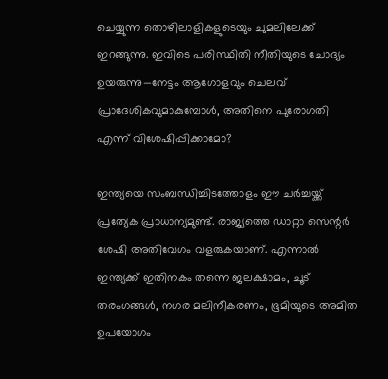ചെയ്യുന്ന തൊഴിലാളികളുടെയും ചുമലിലേക്ക് ഇറങ്ങുന്നു. ഇവിടെ പരിസ്ഥിതി നീതിയുടെ ചോദ്യം ഉയരുന്നു—നേട്ടം ആഗോളവും ചെലവ് പ്രാദേശികവുമാകുമ്പോൾ, അതിനെ പുരോഗതി എന്ന് വിശേഷിപ്പിക്കാമോ?

ഇന്ത്യയെ സംബന്ധിച്ചിടത്തോളം ഈ ചർച്ചയ്ക്ക് പ്രത്യേക പ്രാധാന്യമുണ്ട്. രാജ്യത്തെ ഡാറ്റാ സെന്റർ ശേഷി അതിവേഗം വളരുകയാണ്. എന്നാൽ ഇന്ത്യക്ക് ഇതിനകം തന്നെ ജലക്ഷാമം, ചൂട് തരംഗങ്ങൾ, നഗര മലിനീകരണം, ഭൂമിയുടെ അമിത ഉപയോഗം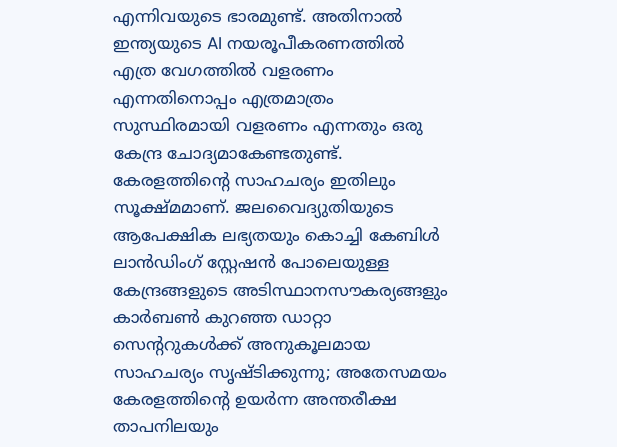എന്നിവയുടെ ഭാരമുണ്ട്. അതിനാൽ ഇന്ത്യയുടെ AI നയരൂപീകരണത്തിൽ എത്ര വേഗത്തിൽ വളരണം എന്നതിനൊപ്പം എത്രമാത്രം സുസ്ഥിരമായി വളരണം എന്നതും ഒരു കേന്ദ്ര ചോദ്യമാകേണ്ടതുണ്ട്. കേരളത്തിന്റെ സാഹചര്യം ഇതിലും സൂക്ഷ്മമാണ്. ജലവൈദ്യുതിയുടെ ആപേക്ഷിക ലഭ്യതയും കൊച്ചി കേബിൾ ലാൻഡിംഗ് സ്റ്റേഷൻ പോലെയുള്ള കേന്ദ്രങ്ങളുടെ അടിസ്ഥാനസൗകര്യങ്ങളും കാർബൺ കുറഞ്ഞ ഡാറ്റാ സെന്ററുകൾക്ക് അനുകൂലമായ സാഹചര്യം സൃഷ്ടിക്കുന്നു; അതേസമയം കേരളത്തിന്റെ ഉയർന്ന അന്തരീക്ഷ താപനിലയും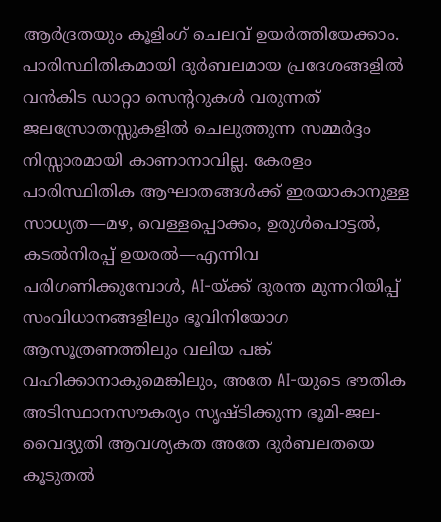ആർദ്രതയും കൂളിംഗ് ചെലവ് ഉയർത്തിയേക്കാം. പാരിസ്ഥിതികമായി ദുർബലമായ പ്രദേശങ്ങളിൽ വൻകിട ഡാറ്റാ സെന്ററുകൾ വരുന്നത് ജലസ്രോതസ്സുകളിൽ ചെലുത്തുന്ന സമ്മർദ്ദം നിസ്സാരമായി കാണാനാവില്ല. കേരളം പാരിസ്ഥിതിക ആഘാതങ്ങൾക്ക് ഇരയാകാനുള്ള സാധ്യത—മഴ, വെള്ളപ്പൊക്കം, ഉരുൾപൊട്ടൽ, കടൽനിരപ്പ് ഉയരൽ—എന്നിവ പരിഗണിക്കുമ്പോൾ, AI-യ്ക്ക് ദുരന്ത മുന്നറിയിപ്പ് സംവിധാനങ്ങളിലും ഭൂവിനിയോഗ ആസൂത്രണത്തിലും വലിയ പങ്ക് വഹിക്കാനാകുമെങ്കിലും, അതേ AI-യുടെ ഭൗതിക അടിസ്ഥാനസൗകര്യം സൃഷ്ടിക്കുന്ന ഭൂമി-ജല-വൈദ്യുതി ആവശ്യകത അതേ ദുർബലതയെ കൂടുതൽ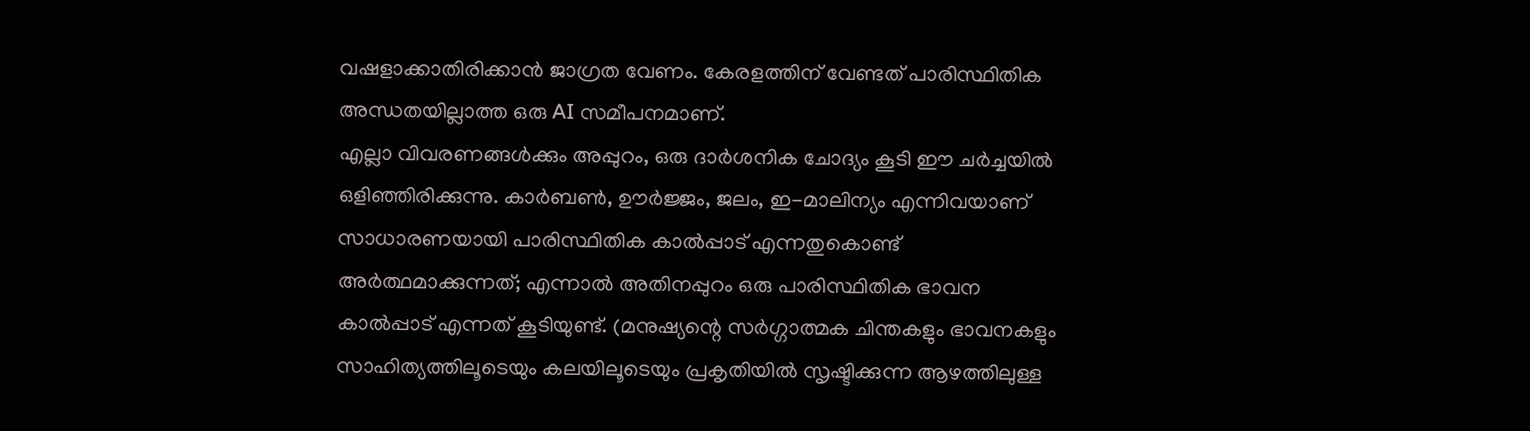വഷളാക്കാതിരിക്കാൻ ജാഗ്രത വേണം. കേരളത്തിന് വേണ്ടത് പാരിസ്ഥിതിക അന്ധതയില്ലാത്ത ഒരു AI സമീപനമാണ്.
എല്ലാ വിവരണങ്ങൾക്കും അപ്പുറം, ഒരു ദാർശനിക ചോദ്യം കൂടി ഈ ചർച്ചയിൽ ഒളിഞ്ഞിരിക്കുന്നു. കാർബൺ, ഊർജ്ജം, ജലം, ഇ-മാലിന്യം എന്നിവയാണ് സാധാരണയായി പാരിസ്ഥിതിക കാൽപ്പാട് എന്നതുകൊണ്ട് അർത്ഥമാക്കുന്നത്; എന്നാൽ അതിനപ്പുറം ഒരു പാരിസ്ഥിതിക ഭാവന കാൽപ്പാട് എന്നത് കൂടിയുണ്ട്. (മനുഷ്യന്റെ സർഗ്ഗാത്മക ചിന്തകളും ഭാവനകളും സാഹിത്യത്തിലൂടെയും കലയിലൂടെയും പ്രകൃതിയിൽ സൃഷ്ടിക്കുന്ന ആഴത്തിലുള്ള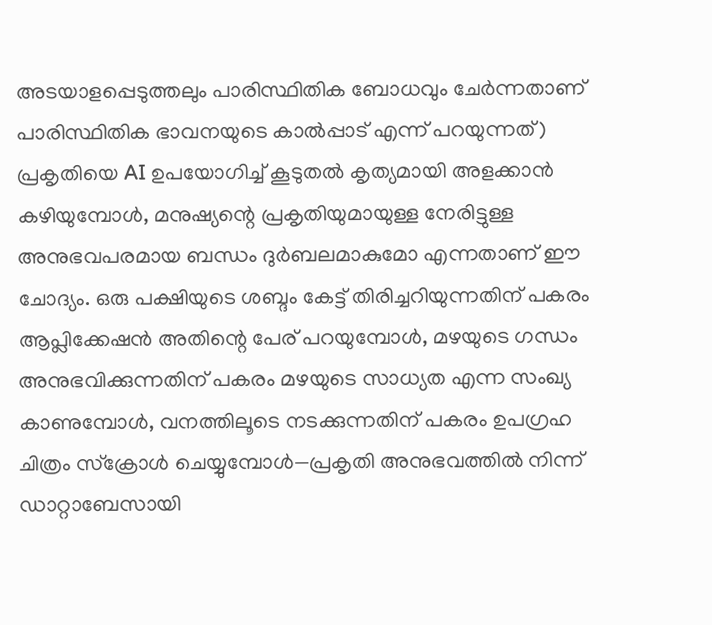അടയാളപ്പെടുത്തലും പാരിസ്ഥിതിക ബോധവും ചേർന്നതാണ് പാരിസ്ഥിതിക ഭാവനയുടെ കാൽപ്പാട് എന്ന് പറയുന്നത്) പ്രകൃതിയെ AI ഉപയോഗിച്ച് കൂടുതൽ കൃത്യമായി അളക്കാൻ കഴിയുമ്പോൾ, മനുഷ്യന്റെ പ്രകൃതിയുമായുള്ള നേരിട്ടുള്ള അനുഭവപരമായ ബന്ധം ദുർബലമാകുമോ എന്നതാണ് ഈ ചോദ്യം. ഒരു പക്ഷിയുടെ ശബ്ദം കേട്ട് തിരിച്ചറിയുന്നതിന് പകരം ആപ്ലിക്കേഷൻ അതിന്റെ പേര് പറയുമ്പോൾ, മഴയുടെ ഗന്ധം അനുഭവിക്കുന്നതിന് പകരം മഴയുടെ സാധ്യത എന്ന സംഖ്യ കാണുമ്പോൾ, വനത്തിലൂടെ നടക്കുന്നതിന് പകരം ഉപഗ്രഹ ചിത്രം സ്ക്രോൾ ചെയ്യുമ്പോൾ—പ്രകൃതി അനുഭവത്തിൽ നിന്ന് ഡാറ്റാബേസായി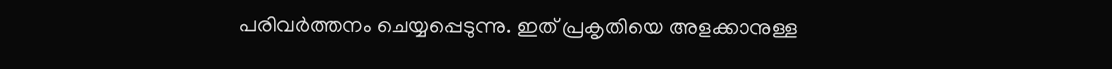പരിവർത്തനം ചെയ്യപ്പെടുന്നു. ഇത് പ്രകൃതിയെ അളക്കാനുള്ള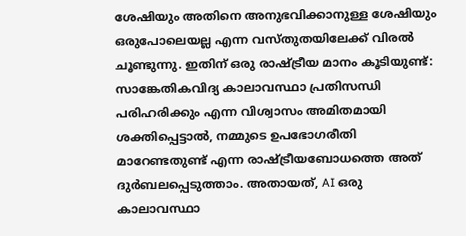ശേഷിയും അതിനെ അനുഭവിക്കാനുള്ള ശേഷിയും ഒരുപോലെയല്ല എന്ന വസ്തുതയിലേക്ക് വിരൽ ചൂണ്ടുന്നു. ഇതിന് ഒരു രാഷ്ട്രീയ മാനം കൂടിയുണ്ട്: സാങ്കേതികവിദ്യ കാലാവസ്ഥാ പ്രതിസന്ധി പരിഹരിക്കും എന്ന വിശ്വാസം അമിതമായി ശക്തിപ്പെട്ടാൽ, നമ്മുടെ ഉപഭോഗരീതി മാറേണ്ടതുണ്ട് എന്ന രാഷ്ട്രീയബോധത്തെ അത് ദുർബലപ്പെടുത്താം. അതായത്, AI ഒരു കാലാവസ്ഥാ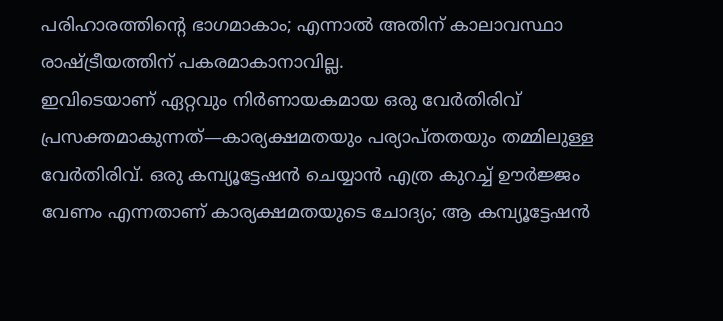പരിഹാരത്തിന്റെ ഭാഗമാകാം; എന്നാൽ അതിന് കാലാവസ്ഥാ രാഷ്ട്രീയത്തിന് പകരമാകാനാവില്ല.
ഇവിടെയാണ് ഏറ്റവും നിർണായകമായ ഒരു വേർതിരിവ് പ്രസക്തമാകുന്നത്—കാര്യക്ഷമതയും പര്യാപ്തതയും തമ്മിലുള്ള വേർതിരിവ്. ഒരു കമ്പ്യൂട്ടേഷൻ ചെയ്യാൻ എത്ര കുറച്ച് ഊർജ്ജം വേണം എന്നതാണ് കാര്യക്ഷമതയുടെ ചോദ്യം; ആ കമ്പ്യൂട്ടേഷൻ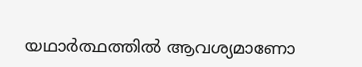യഥാർത്ഥത്തിൽ ആവശ്യമാണോ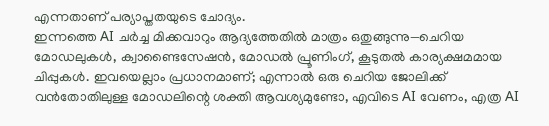എന്നതാണ് പര്യാപ്തതയുടെ ചോദ്യം.
ഇന്നത്തെ AI ചർച്ച മിക്കവാറും ആദ്യത്തേതിൽ മാത്രം ഒതുങ്ങുന്നു—ചെറിയ മോഡലുകൾ, ക്വാണ്ടൈസേഷൻ, മോഡൽ പ്രൂണിംഗ്, കൂടുതൽ കാര്യക്ഷമമായ ചിപ്പുകൾ. ഇവയെല്ലാം പ്രധാനമാണ്; എന്നാൽ ഒരു ചെറിയ ജോലിക്ക് വൻതോതിലുള്ള മോഡലിന്റെ ശക്തി ആവശ്യമുണ്ടോ, എവിടെ AI വേണം, എത്ര AI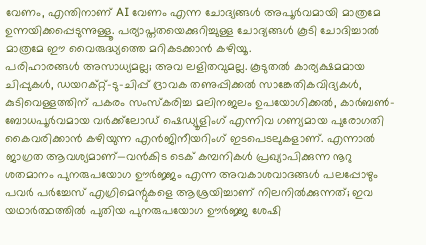വേണം, എന്തിനാണ് AI വേണം എന്ന ചോദ്യങ്ങൾ അപൂർവമായി മാത്രമേ ഉന്നയിക്കപ്പെടുന്നുള്ളൂ. പര്യാപ്തതയെക്കുറിച്ചുള്ള ചോദ്യങ്ങൾ കൂടി ചോദിച്ചാൽ മാത്രമേ ഈ വൈരുദ്ധ്യത്തെ മറികടക്കാൻ കഴിയൂ.
പരിഹാരങ്ങൾ അസാധ്യമല്ല; അവ ലളിതവുമല്ല. കൂടുതൽ കാര്യക്ഷമമായ ചിപ്പുകൾ, ഡയറക്റ്റ്-ടു-ചിപ്പ് ദ്രാവക തണുപ്പിക്കൽ സാങ്കേതികവിദ്യകൾ, കുടിവെള്ളത്തിന് പകരം സംസ്കരിച്ച മലിനജലം ഉപയോഗിക്കൽ, കാർബൺ-ബോധപൂർവമായ വർക്ക്‌ലോഡ് ഷെഡ്യൂളിംഗ് എന്നിവ ഗണ്യമായ പുരോഗതി കൈവരിക്കാൻ കഴിയുന്ന എൻജിനീയറിംഗ് ഇടപെടലുകളാണ്. എന്നാൽ ജാഗ്രത ആവശ്യമാണ്—വൻകിട ടെക് കമ്പനികൾ പ്രഖ്യാപിക്കുന്ന നൂറു ശതമാനം പുനരുപയോഗ ഊർജ്ജം എന്ന അവകാശവാദങ്ങൾ പലപ്പോഴും പവർ പർച്ചേസ് എഗ്രിമെന്റുകളെ ആശ്രയിച്ചാണ് നിലനിൽക്കുന്നത്; ഇവ യഥാർത്ഥത്തിൽ പുതിയ പുനരുപയോഗ ഊർജ്ജ ശേഷി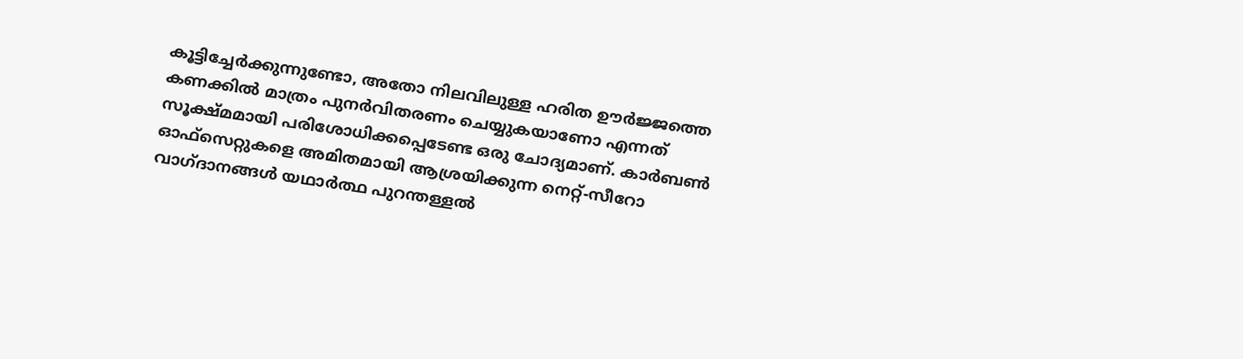കൂട്ടിച്ചേർക്കുന്നുണ്ടോ, അതോ നിലവിലുള്ള ഹരിത ഊർജ്ജത്തെ കണക്കിൽ മാത്രം പുനർവിതരണം ചെയ്യുകയാണോ എന്നത് സൂക്ഷ്മമായി പരിശോധിക്കപ്പെടേണ്ട ഒരു ചോദ്യമാണ്. കാർബൺ ഓഫ്‌സെറ്റുകളെ അമിതമായി ആശ്രയിക്കുന്ന നെറ്റ്-സീറോ വാഗ്ദാനങ്ങൾ യഥാർത്ഥ പുറന്തള്ളൽ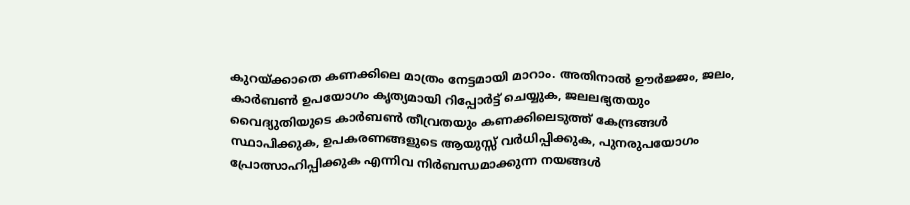കുറയ്ക്കാതെ കണക്കിലെ മാത്രം നേട്ടമായി മാറാം. അതിനാൽ ഊർജ്ജം, ജലം, കാർബൺ ഉപയോഗം കൃത്യമായി റിപ്പോർട്ട് ചെയ്യുക, ജലലഭ്യതയും വൈദ്യുതിയുടെ കാർബൺ തീവ്രതയും കണക്കിലെടുത്ത് കേന്ദ്രങ്ങൾ സ്ഥാപിക്കുക, ഉപകരണങ്ങളുടെ ആയുസ്സ് വർധിപ്പിക്കുക, പുനരുപയോഗം പ്രോത്സാഹിപ്പിക്കുക എന്നിവ നിർബന്ധമാക്കുന്ന നയങ്ങൾ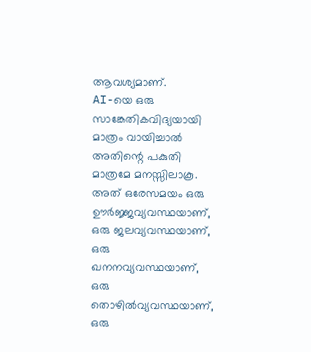ആവശ്യമാണ്.
AI-യെ ഒരു സാങ്കേതികവിദ്യയായി മാത്രം വായിച്ചാൽ അതിന്റെ പകുതി മാത്രമേ മനസ്സിലാകൂ. അത് ഒരേസമയം ഒരു ഊർജ്ജവ്യവസ്ഥയാണ്, ഒരു ജലവ്യവസ്ഥയാണ്, ഒരു ഖനനവ്യവസ്ഥയാണ്, ഒരു തൊഴിൽവ്യവസ്ഥയാണ്, ഒരു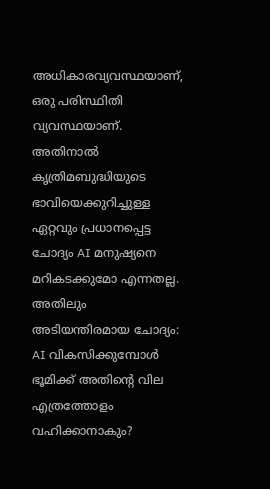അധികാരവ്യവസ്ഥയാണ്, ഒരു പരിസ്ഥിതി വ്യവസ്ഥയാണ്. അതിനാൽ കൃത്രിമബുദ്ധിയുടെ ഭാവിയെക്കുറിച്ചുള്ള ഏറ്റവും പ്രധാനപ്പെട്ട ചോദ്യം AI മനുഷ്യനെ മറികടക്കുമോ എന്നതല്ല. അതിലും അടിയന്തിരമായ ചോദ്യം: AI വികസിക്കുമ്പോൾ ഭൂമിക്ക് അതിന്റെ വില എത്രത്തോളം വഹിക്കാനാകും?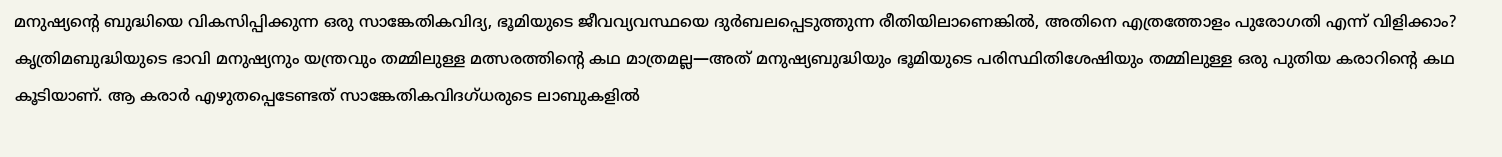മനുഷ്യന്റെ ബുദ്ധിയെ വികസിപ്പിക്കുന്ന ഒരു സാങ്കേതികവിദ്യ, ഭൂമിയുടെ ജീവവ്യവസ്ഥയെ ദുർബലപ്പെടുത്തുന്ന രീതിയിലാണെങ്കിൽ, അതിനെ എത്രത്തോളം പുരോഗതി എന്ന് വിളിക്കാം? കൃത്രിമബുദ്ധിയുടെ ഭാവി മനുഷ്യനും യന്ത്രവും തമ്മിലുള്ള മത്സരത്തിന്റെ കഥ മാത്രമല്ല—അത് മനുഷ്യബുദ്ധിയും ഭൂമിയുടെ പരിസ്ഥിതിശേഷിയും തമ്മിലുള്ള ഒരു പുതിയ കരാറിന്റെ കഥ കൂടിയാണ്. ആ കരാർ എഴുതപ്പെടേണ്ടത് സാങ്കേതികവിദഗ്ധരുടെ ലാബുകളിൽ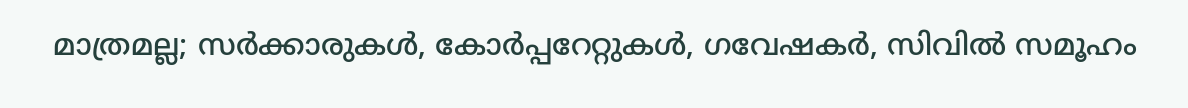മാത്രമല്ല; സർക്കാരുകൾ, കോർപ്പറേറ്റുകൾ, ഗവേഷകർ, സിവിൽ സമൂഹം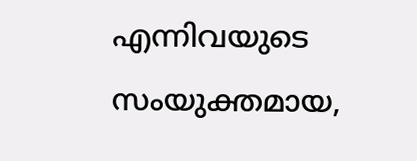എന്നിവയുടെ സംയുക്തമായ,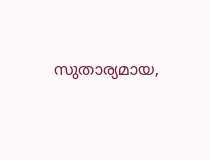സുതാര്യമായ,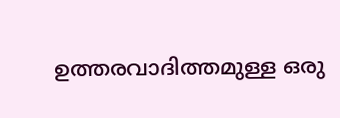ഉത്തരവാദിത്തമുള്ള ഒരു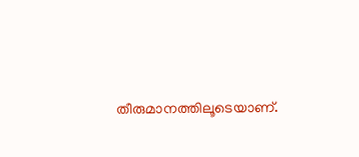തീരുമാനത്തിലൂടെയാണ്.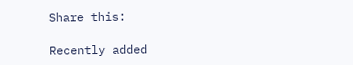Share this:

Recently added